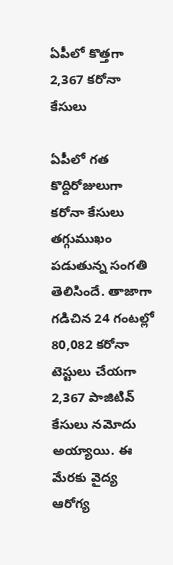ఏపీలో కొత్తగా 2,367 కరోనా కేసులు

ఏపీలో గత కొద్దిరోజులుగా కరోనా కేసులు తగ్గుముఖం పడుతున్న సంగతి తెలిసిందే. తాజాగా గడిచిన 24 గంటల్లో 80,082 కరోనా టెస్టులు చేయగా 2,367 పాజిటివ్ కేసులు నమోదు అయ్యాయి. ఈ మేరకు వైద్య ఆరోగ్య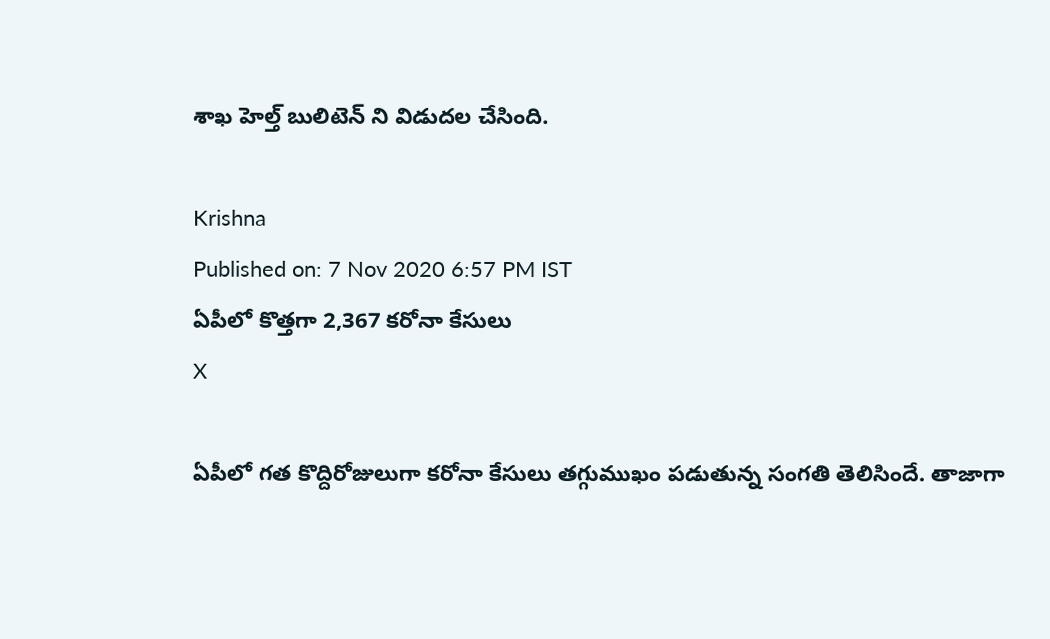శాఖ హెల్త్ బులిటెన్ ని విడుదల చేసింది.

Krishna
Published on: 7 Nov 2020 6:57 PM IST
ఏపీలో కొత్తగా 2,367 కరోనా కేసులు
X

ఏపీలో గత కొద్దిరోజులుగా కరోనా కేసులు తగ్గుముఖం పడుతున్న సంగతి తెలిసిందే. తాజాగా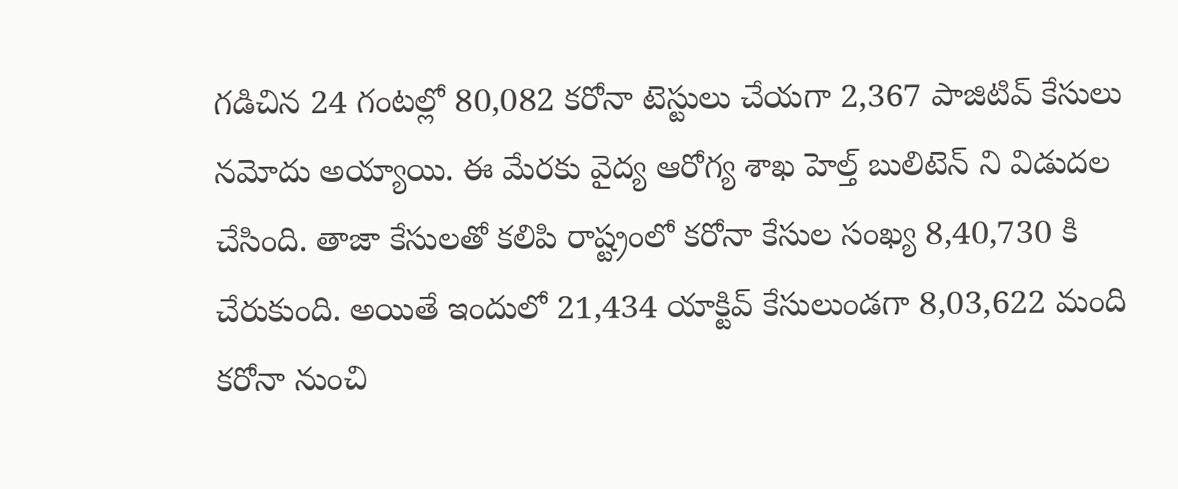గడిచిన 24 గంటల్లో 80,082 కరోనా టెస్టులు చేయగా 2,367 పాజిటివ్ కేసులు నమోదు అయ్యాయి. ఈ మేరకు వైద్య ఆరోగ్య శాఖ హెల్త్ బులిటెన్ ని విడుదల చేసింది. తాజా కేసులతో కలిపి రాష్ట్రంలో కరోనా కేసుల సంఖ్య 8,40,730 కి చేరుకుంది. అయితే ఇందులో 21,434 యాక్టివ్ కేసులుండగా 8,03,622 మంది కరోనా నుంచి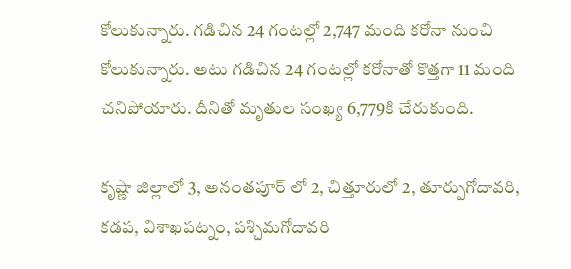కోలుకున్నారు. గడిచిన 24 గంటల్లో 2,747 మంది కరోనా నుంచి కోలుకున్నారు. అటు గడిచిన 24 గంటల్లో కరోనాతో కొత్తగా 11 మంది చనిపోయారు. దీనితో మృతుల సంఖ్య 6,779కి చేరుకుంది.

కృష్ణా జిల్లాలో 3, అనంతపూర్ లో 2, చిత్తూరులో 2, తూర్పుగోదావరి, కడప, విశాఖపట్నం, పశ్చిమగోదావరి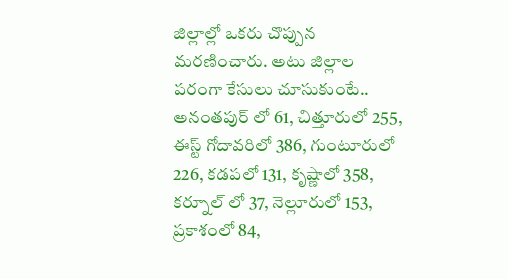జిల్లాల్లో ఒకరు చొప్పున మరణించారు. అటు జిల్లాల పరంగా కేసులు చూసుకుంటే.. అనంతపుర్ లో 61, చిత్తూరులో 255, ఈస్ట్ గోదావరిలో 386, గుంటూరులో 226, కడపలో 131, కృష్ణాలో 358, కర్నూల్ లో 37, నెల్లూరులో 153, ప్రకాశంలో 84,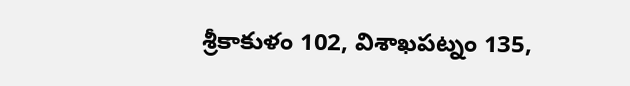శ్రీకాకుళం 102, విశాఖపట్నం 135,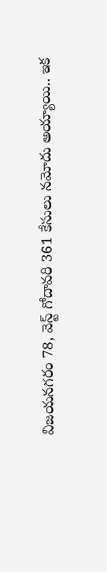విజయనగరం 78, వెస్ట్ గోదావరి 361 కేసులు నమోదు అయ్యాయి.. ఇక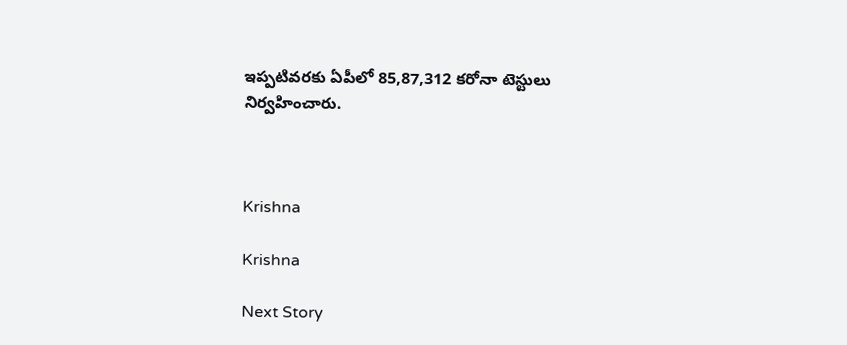ఇప్పటివరకు ఏపీలో 85,87,312 కరోనా టెస్టులు నిర్వహించారు.



Krishna

Krishna

Next Story